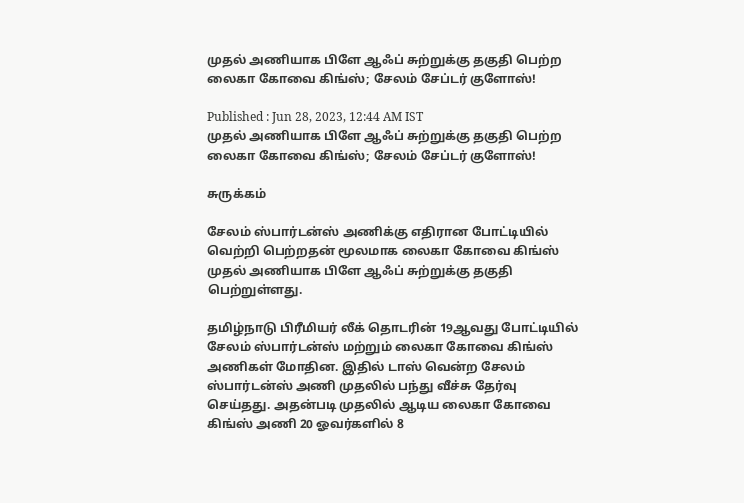முதல் அணியாக பிளே ஆஃப் சுற்றுக்கு தகுதி பெற்ற லைகா கோவை கிங்ஸ்; சேலம் சேப்டர் குளோஸ்!

Published : Jun 28, 2023, 12:44 AM IST
முதல் அணியாக பிளே ஆஃப் சுற்றுக்கு தகுதி பெற்ற லைகா கோவை கிங்ஸ்; சேலம் சேப்டர் குளோஸ்!

சுருக்கம்

சேலம் ஸ்பார்டன்ஸ் அணிக்கு எதிரான போட்டியில் வெற்றி பெற்றதன் மூலமாக லைகா கோவை கிங்ஸ் முதல் அணியாக பிளே ஆஃப் சுற்றுக்கு தகுதி பெற்றுள்ளது.

தமிழ்நாடு பிரீமியர் லீக் தொடரின் 19ஆவது போட்டியில் சேலம் ஸ்பார்டன்ஸ் மற்றும் லைகா கோவை கிங்ஸ் அணிகள் மோதின. இதில் டாஸ் வென்ற சேலம் ஸ்பார்டன்ஸ் அணி முதலில் பந்து வீச்சு தேர்வு செய்தது. அதன்படி முதலில் ஆடிய லைகா கோவை கிங்ஸ் அணி 20 ஓவர்களில் 8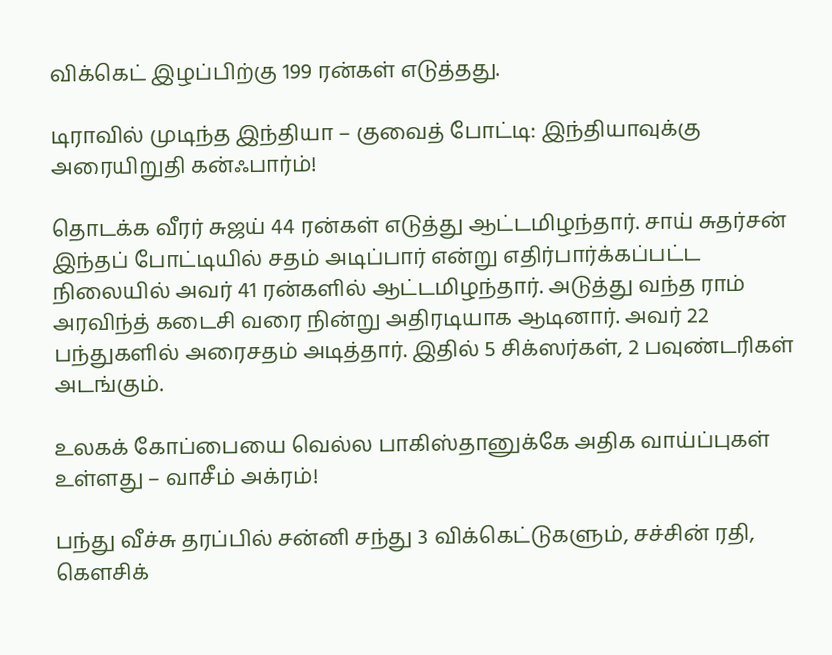விக்கெட் இழப்பிற்கு 199 ரன்கள் எடுத்தது.

டிராவில் முடிந்த இந்தியா – குவைத் போட்டி: இந்தியாவுக்கு அரையிறுதி கன்ஃபார்ம்!

தொடக்க வீரர் சுஜய் 44 ரன்கள் எடுத்து ஆட்டமிழந்தார். சாய் சுதர்சன் இந்தப் போட்டியில் சதம் அடிப்பார் என்று எதிர்பார்க்கப்பட்ட நிலையில் அவர் 41 ரன்களில் ஆட்டமிழந்தார். அடுத்து வந்த ராம் அரவிந்த் கடைசி வரை நின்று அதிரடியாக ஆடினார். அவர் 22 பந்துகளில் அரைசதம் அடித்தார். இதில் 5 சிக்ஸர்கள், 2 பவுண்டரிகள் அடங்கும்.

உலகக் கோப்பையை வெல்ல பாகிஸ்தானுக்கே அதிக வாய்ப்புகள் உள்ளது – வாசீம் அக்ரம்!

பந்து வீச்சு தரப்பில் சன்னி சந்து 3 விக்கெட்டுகளும், சச்சின் ரதி, கௌசிக்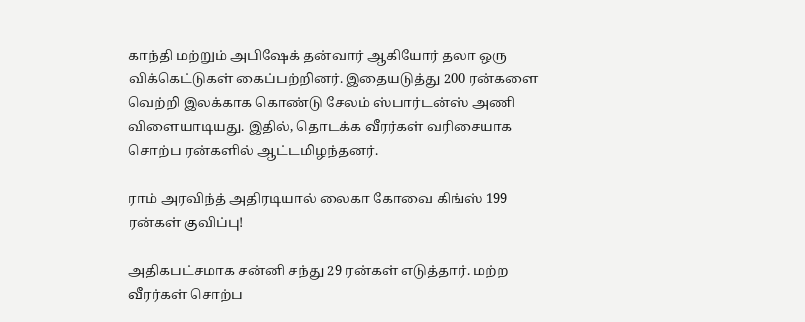காந்தி மற்றும் அபிஷேக் தன்வார் ஆகியோர் தலா ஒரு விக்கெட்டுகள் கைப்பற்றினர். இதையடுத்து 200 ரன்களை வெற்றி இலக்காக கொண்டு சேலம் ஸ்பார்டன்ஸ் அணி விளையாடியது. இதில், தொடக்க வீரர்கள் வரிசையாக சொற்ப ரன்களில் ஆட்டமிழந்தனர்.

ராம் அரவிந்த் அதிரடியால் லைகா கோவை கிங்ஸ் 199 ரன்கள் குவிப்பு!

அதிகபட்சமாக சன்னி சந்து 29 ரன்கள் எடுத்தார். மற்ற வீரர்கள் சொற்ப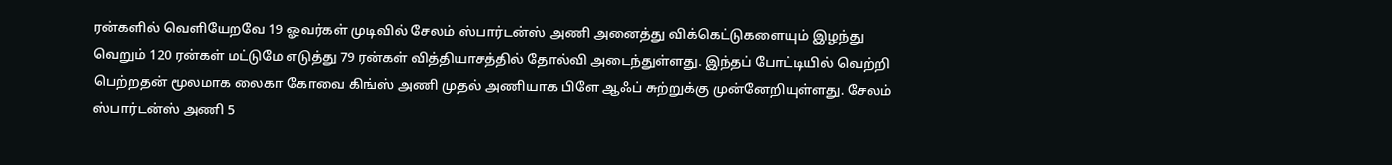ரன்களில் வெளியேறவே 19 ஓவர்கள் முடிவில் சேலம் ஸ்பார்டன்ஸ் அணி அனைத்து விக்கெட்டுகளையும் இழந்து வெறும் 120 ரன்கள் மட்டுமே எடுத்து 79 ரன்கள் வித்தியாசத்தில் தோல்வி அடைந்துள்ளது. இந்தப் போட்டியில் வெற்றி பெற்றதன் மூலமாக லைகா கோவை கிங்ஸ் அணி முதல் அணியாக பிளே ஆஃப் சுற்றுக்கு முன்னேறியுள்ளது. சேலம் ஸ்பார்டன்ஸ் அணி 5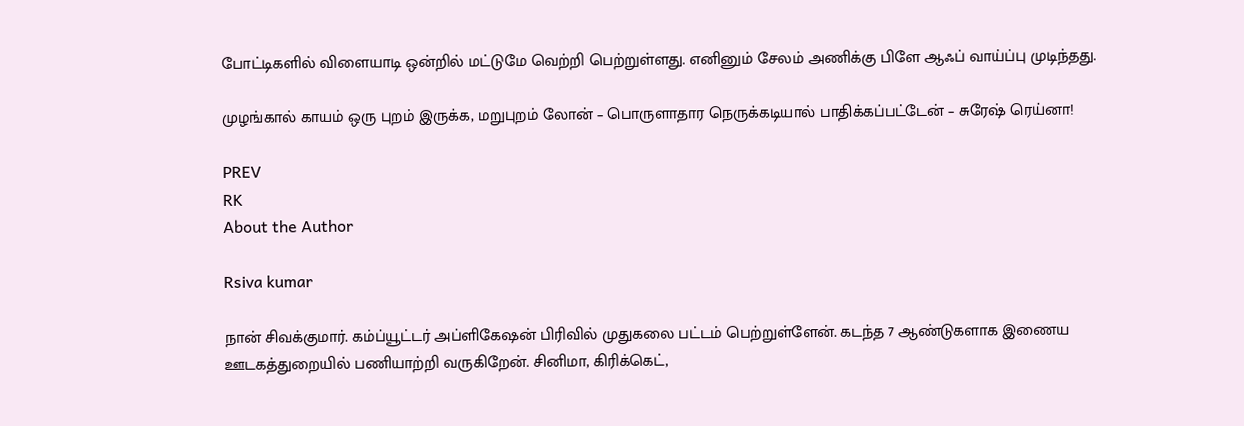போட்டிகளில் விளையாடி ஒன்றில் மட்டுமே வெற்றி பெற்றுள்ளது. எனினும் சேலம் அணிக்கு பிளே ஆஃப் வாய்ப்பு முடிந்தது.

முழங்கால் காயம் ஒரு புறம் இருக்க, மறுபுறம் லோன் – பொருளாதார நெருக்கடியால் பாதிக்கப்பட்டேன் – சுரேஷ் ரெய்னா!

PREV
RK
About the Author

Rsiva kumar

நான் சிவக்குமார். கம்ப்யூட்டர் அப்ளிகேஷன் பிரிவில் முதுகலை பட்டம் பெற்றுள்ளேன். கடந்த 7 ஆண்டுகளாக இணைய ஊடகத்துறையில் பணியாற்றி வருகிறேன். சினிமா, கிரிக்கெட்,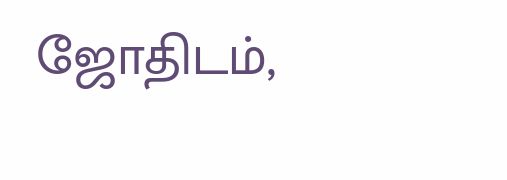ஜோதிடம்,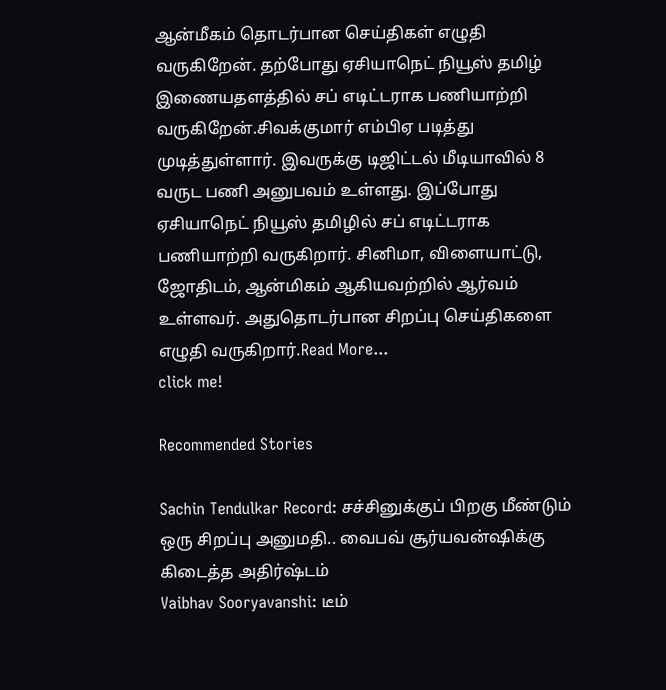ஆன்மீகம் தொடர்பான செய்திகள் எழுதி வருகிறேன். தற்போது ஏசியாநெட் நியூஸ் தமிழ் இணையதளத்தில் சப் எடிட்டராக பணியாற்றி வருகிறேன்.சிவக்குமார் எம்பிஏ படித்து முடித்துள்ளார். இவருக்கு டிஜிட்டல் மீடியாவில் 8 வருட பணி அனுபவம் உள்ளது. இப்போது ஏசியாநெட் நியூஸ் தமிழில் சப் எடிட்டராக பணியாற்றி வருகிறார். சினிமா, விளையாட்டு, ஜோதிடம், ஆன்மிகம் ஆகியவற்றில் ஆர்வம் உள்ளவர். அதுதொடர்பான சிறப்பு செய்திகளை எழுதி வருகிறார்.Read More...
click me!

Recommended Stories

Sachin Tendulkar Record: சச்சினுக்குப் பிறகு மீண்டும் ஒரு சிறப்பு அனுமதி.. வைபவ் சூர்யவன்ஷிக்கு கிடைத்த அதிர்ஷ்டம்
Vaibhav Sooryavanshi: டீம்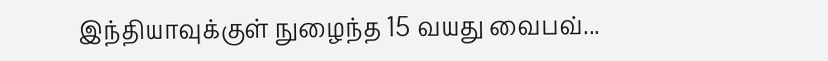இந்தியாவுக்குள் நுழைந்த 15 வயது வைபவ்...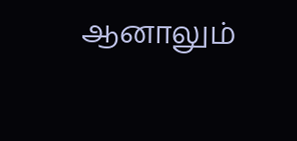ஆனாலும்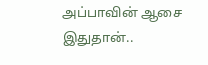அப்பாவின் ஆசை இதுதான்..